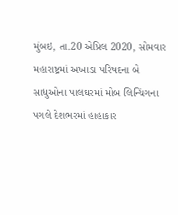મુંબઇ, તા.20 એપ્રિલ 2020, સોમવાર
મહારાષ્ટ્રમાં અખાડા પરિષદના બે સાધુઓના પાલઘરમાં મોબ લિન્ચિંગના પગલે દેશભરમાં હાહાકાર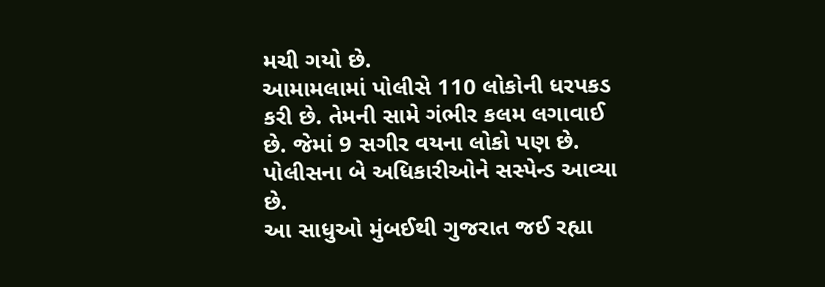મચી ગયો છે.
આમામલામાં પોલીસે 110 લોકોની ધરપકડ કરી છે. તેમની સામે ગંભીર કલમ લગાવાઈ છે. જેમાં 9 સગીર વયના લોકો પણ છે. પોલીસના બે અધિકારીઓને સસ્પેન્ડ આવ્યા છે.
આ સાધુઓ મુંબઈથી ગુજરાત જઈ રહ્યા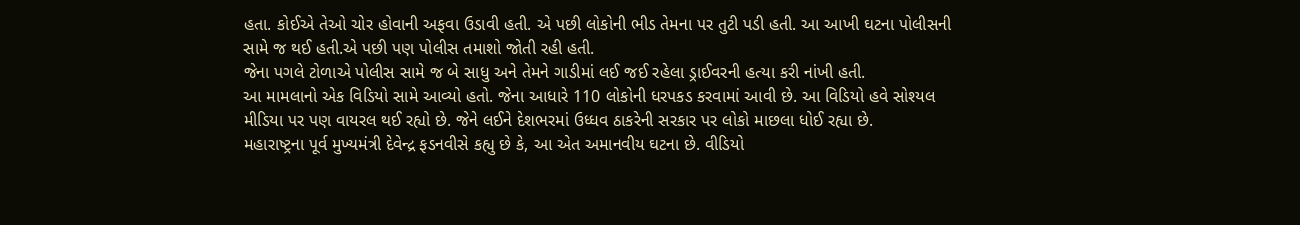હતા. કોઈએ તેઓ ચોર હોવાની અફવા ઉડાવી હતી. એ પછી લોકોની ભીડ તેમના પર તુટી પડી હતી. આ આખી ઘટના પોલીસની સામે જ થઈ હતી.એ પછી પણ પોલીસ તમાશો જોતી રહી હતી.
જેના પગલે ટોળાએ પોલીસ સામે જ બે સાધુ અને તેમને ગાડીમાં લઈ જઈ રહેલા ડ્રાઈવરની હત્યા કરી નાંખી હતી.
આ મામલાનો એક વિડિયો સામે આવ્યો હતો. જેના આધારે 110 લોકોની ધરપકડ કરવામાં આવી છે. આ વિડિયો હવે સોશ્યલ મીડિયા પર પણ વાયરલ થઈ રહ્યો છે. જેને લઈને દેશભરમાં ઉધ્ધવ ઠાકરેની સરકાર પર લોકો માછલા ધોઈ રહ્યા છે.
મહારાષ્ટ્રના પૂર્વ મુખ્યમંત્રી દેવેન્દ્ર ફડનવીસે કહ્યુ છે કે, આ એત અમાનવીય ઘટના છે. વીડિયો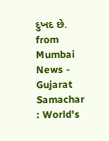દુખદ છે.
from Mumbai News - Gujarat Samachar : World's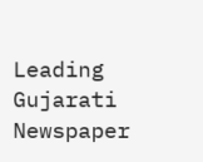Leading Gujarati Newspaper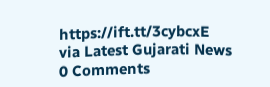https://ift.tt/3cybcxE
via Latest Gujarati News
0 Comments